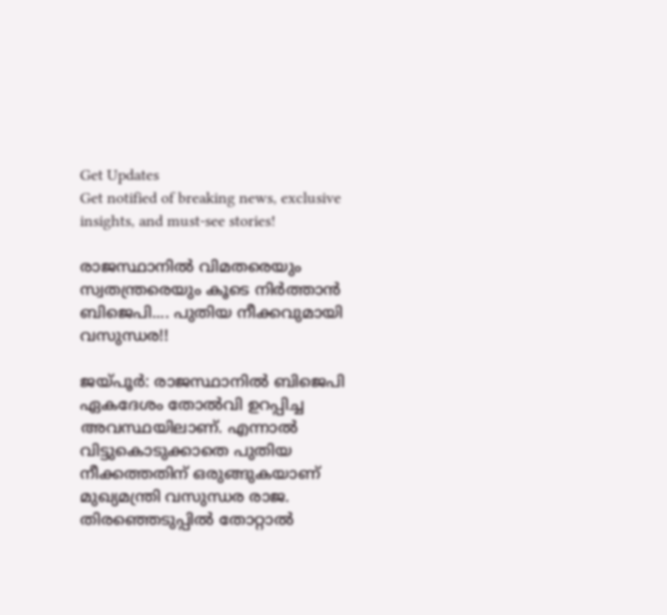Get Updates
Get notified of breaking news, exclusive insights, and must-see stories!

രാജസ്ഥാനില്‍ വിമതരെയും സ്വതന്ത്രരെയും കൂടെ നിര്‍ത്താന്‍ ബിജെപി.... പുതിയ നീക്കവുമായി വസുന്ധര!!

ജയ്പൂര്‍: രാജസ്ഥാനില്‍ ബിജെപി ഏകദേശം തോല്‍വി ഉറപ്പിച്ച അവസ്ഥയിലാണ്. എന്നാല്‍ വിട്ടുകൊടുക്കാതെ പുതിയ നീക്കത്തതിന് ഒരുങ്ങുകയാണ് മുഖ്യമന്ത്രി വസുന്ധര രാജ. തിരഞ്ഞെടുപ്പില്‍ തോറ്റാല്‍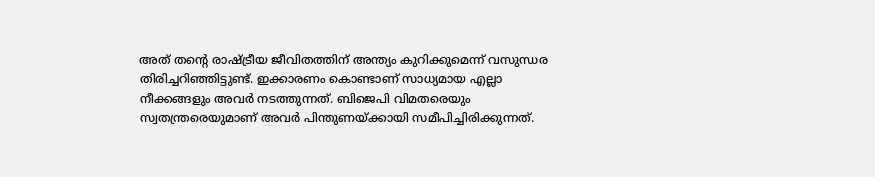അത് തന്റെ രാഷ്ട്രീയ ജീവിതത്തിന് അന്ത്യം കുറിക്കുമെന്ന് വസുന്ധര തിരിച്ചറിഞ്ഞിട്ടുണ്ട്. ഇക്കാരണം കൊണ്ടാണ് സാധ്യമായ എല്ലാ നീക്കങ്ങളും അവര്‍ നടത്തുന്നത്. ബിജെപി വിമതരെയും സ്വതന്ത്രരെയുമാണ് അവര്‍ പിന്തുണയ്ക്കായി സമീപിച്ചിരിക്കുന്നത്.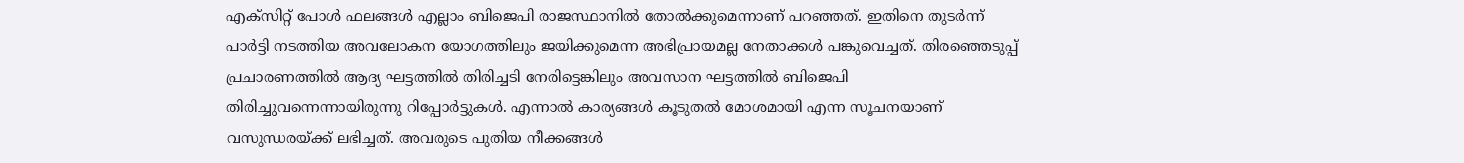എക്‌സിറ്റ് പോള്‍ ഫലങ്ങള്‍ എല്ലാം ബിജെപി രാജസ്ഥാനില്‍ തോല്‍ക്കുമെന്നാണ് പറഞ്ഞത്. ഇതിനെ തുടര്‍ന്ന് പാര്‍ട്ടി നടത്തിയ അവലോകന യോഗത്തിലും ജയിക്കുമെന്ന അഭിപ്രായമല്ല നേതാക്കള്‍ പങ്കുവെച്ചത്. തിരഞ്ഞെടുപ്പ് പ്രചാരണത്തില്‍ ആദ്യ ഘട്ടത്തില്‍ തിരിച്ചടി നേരിട്ടെങ്കിലും അവസാന ഘട്ടത്തില്‍ ബിജെപി തിരിച്ചുവന്നെന്നായിരുന്നു റിപ്പോര്‍ട്ടുകള്‍. എന്നാല്‍ കാര്യങ്ങള്‍ കൂടുതല്‍ മോശമായി എന്ന സൂചനയാണ് വസുന്ധരയ്ക്ക് ലഭിച്ചത്. അവരുടെ പുതിയ നീക്കങ്ങള്‍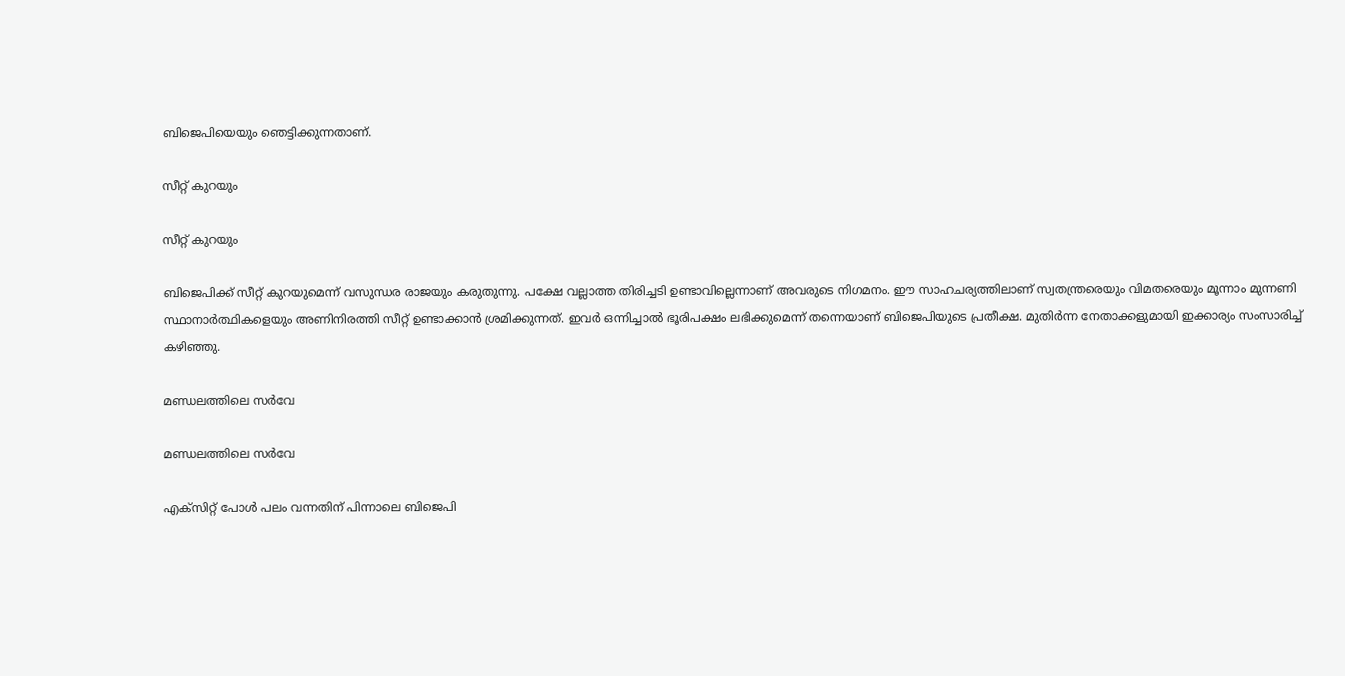ബിജെപിയെയും ഞെട്ടിക്കുന്നതാണ്.

സീറ്റ് കുറയും

സീറ്റ് കുറയും

ബിജെപിക്ക് സീറ്റ് കുറയുമെന്ന് വസുന്ധര രാജയും കരുതുന്നു. പക്ഷേ വല്ലാത്ത തിരിച്ചടി ഉണ്ടാവില്ലെന്നാണ് അവരുടെ നിഗമനം. ഈ സാഹചര്യത്തിലാണ് സ്വതന്ത്രരെയും വിമതരെയും മൂന്നാം മുന്നണി സ്ഥാനാര്‍ത്ഥികളെയും അണിനിരത്തി സീറ്റ് ഉണ്ടാക്കാന്‍ ശ്രമിക്കുന്നത്. ഇവര്‍ ഒന്നിച്ചാല്‍ ഭൂരിപക്ഷം ലഭിക്കുമെന്ന് തന്നെയാണ് ബിജെപിയുടെ പ്രതീക്ഷ. മുതിര്‍ന്ന നേതാക്കളുമായി ഇക്കാര്യം സംസാരിച്ച് കഴിഞ്ഞു.

മണ്ഡലത്തിലെ സര്‍വേ

മണ്ഡലത്തിലെ സര്‍വേ

എക്‌സിറ്റ് പോള്‍ പലം വന്നതിന് പിന്നാലെ ബിജെപി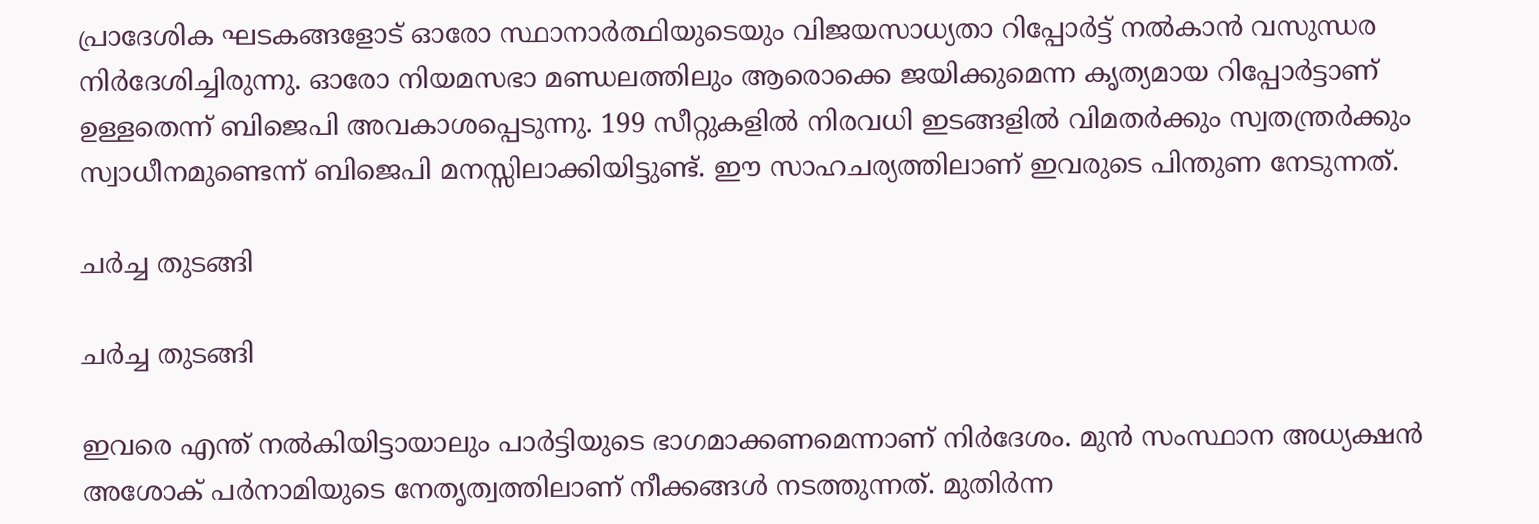പ്രാദേശിക ഘടകങ്ങളോട് ഓരോ സ്ഥാനാര്‍ത്ഥിയുടെയും വിജയസാധ്യതാ റിപ്പോര്‍ട്ട് നല്‍കാന്‍ വസുന്ധര നിര്‍ദേശിച്ചിരുന്നു. ഓരോ നിയമസഭാ മണ്ഡലത്തിലും ആരൊക്കെ ജയിക്കുമെന്ന കൃത്യമായ റിപ്പോര്‍ട്ടാണ് ഉള്ളതെന്ന് ബിജെപി അവകാശപ്പെടുന്നു. 199 സീറ്റുകളില്‍ നിരവധി ഇടങ്ങളില്‍ വിമതര്‍ക്കും സ്വതന്ത്രര്‍ക്കും സ്വാധീനമുണ്ടെന്ന് ബിജെപി മനസ്സിലാക്കിയിട്ടുണ്ട്. ഈ സാഹചര്യത്തിലാണ് ഇവരുടെ പിന്തുണ നേടുന്നത്.

ചര്‍ച്ച തുടങ്ങി

ചര്‍ച്ച തുടങ്ങി

ഇവരെ എന്ത് നല്‍കിയിട്ടായാലും പാര്‍ട്ടിയുടെ ഭാഗമാക്കണമെന്നാണ് നിര്‍ദേശം. മുന്‍ സംസ്ഥാന അധ്യക്ഷന്‍ അശോക് പര്‍നാമിയുടെ നേതൃത്വത്തിലാണ് നീക്കങ്ങള്‍ നടത്തുന്നത്. മുതിര്‍ന്ന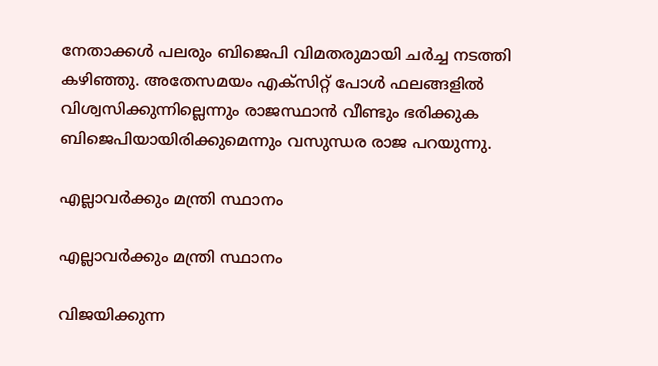നേതാക്കള്‍ പലരും ബിജെപി വിമതരുമായി ചര്‍ച്ച നടത്തി കഴിഞ്ഞു. അതേസമയം എക്‌സിറ്റ് പോള്‍ ഫലങ്ങളില്‍ വിശ്വസിക്കുന്നില്ലെന്നും രാജസ്ഥാന്‍ വീണ്ടും ഭരിക്കുക ബിജെപിയായിരിക്കുമെന്നും വസുന്ധര രാജ പറയുന്നു.

എല്ലാവര്‍ക്കും മന്ത്രി സ്ഥാനം

എല്ലാവര്‍ക്കും മന്ത്രി സ്ഥാനം

വിജയിക്കുന്ന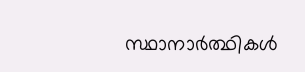സ്ഥാനാര്‍ത്ഥികള്‍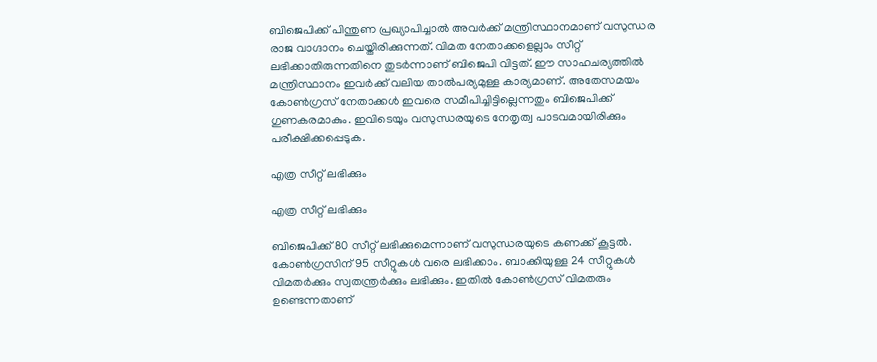ബിജെപിക്ക് പിന്തുണ പ്രഖ്യാപിച്ചാല്‍ അവര്‍ക്ക് മന്ത്രിസ്ഥാനമാണ് വസുന്ധര രാജ വാഗ്ദാനം ചെയ്തിരിക്കുന്നത്. വിമത നേതാക്കളെല്ലാം സീറ്റ് ലഭിക്കാതിരുന്നതിനെ തുടര്‍ന്നാണ് ബിജെപി വിട്ടത്. ഈ സാഹചര്യത്തില്‍ മന്ത്രിസ്ഥാനം ഇവര്‍ക്ക് വലിയ താല്‍പര്യമുള്ള കാര്യമാണ്. അതേസമയം കോണ്‍ഗ്രസ് നേതാക്കള്‍ ഇവരെ സമീപിച്ചിട്ടില്ലെന്നതും ബിജെപിക്ക് ഗുണകരമാകും. ഇവിടെയും വസുന്ധരയുടെ നേതൃത്വ പാടവമായിരിക്കും പരീക്ഷിക്കപ്പെടുക.

എത്ര സീറ്റ് ലഭിക്കും

എത്ര സീറ്റ് ലഭിക്കും

ബിജെപിക്ക് 80 സീറ്റ് ലഭിക്കുമെന്നാണ് വസുന്ധരയുടെ കണക്ക് കൂട്ടല്‍. കോണ്‍ഗ്രസിന് 95 സീറ്റുകള്‍ വരെ ലഭിക്കാം. ബാക്കിയുള്ള 24 സീറ്റുകള്‍ വിമതര്‍ക്കും സ്വതന്ത്രര്‍ക്കും ലഭിക്കും. ഇതില്‍ കോണ്‍ഗ്രസ് വിമതരും ഉണ്ടെന്നതാണ്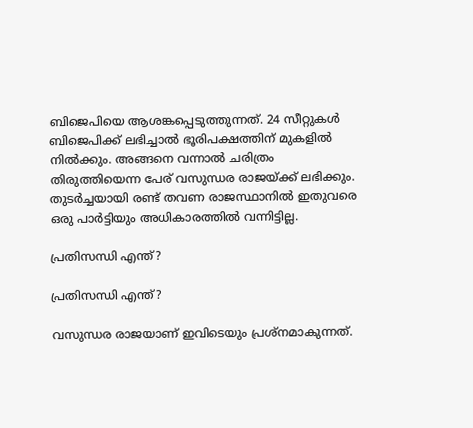ബിജെപിയെ ആശങ്കപ്പെടുത്തുന്നത്. 24 സീറ്റുകള്‍ ബിജെപിക്ക് ലഭിച്ചാല്‍ ഭൂരിപക്ഷത്തിന് മുകളില്‍ നില്‍ക്കും. അങ്ങനെ വന്നാല്‍ ചരിത്രം തിരുത്തിയെന്ന പേര് വസുന്ധര രാജയ്ക്ക് ലഭിക്കും. തുടര്‍ച്ചയായി രണ്ട് തവണ രാജസ്ഥാനില്‍ ഇതുവരെ ഒരു പാര്‍ട്ടിയും അധികാരത്തില്‍ വന്നിട്ടില്ല.

പ്രതിസന്ധി എന്ത്?

പ്രതിസന്ധി എന്ത്?

വസുന്ധര രാജയാണ് ഇവിടെയും പ്രശ്‌നമാകുന്നത്.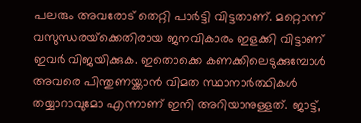പലരും അവരോട് തെറ്റി പാര്‍ട്ടി വിട്ടതാണ്. മറ്റൊന്ന് വസുന്ധരയ്‌ക്കെതിരായ ജനവികാരം ഇളക്കി വിട്ടാണ് ഇവര്‍ വിജയിക്കുക. ഇതൊക്കെ കണക്കിലെടുക്കുമ്പോള്‍ അവരെ പിന്തുണയ്ക്കാന്‍ വിമത സ്ഥാനാര്‍ത്ഥികള്‍ തയ്യാറാവുമോ എന്നാണ് ഇനി അറിയാനുള്ളത്. ജാട്ട്,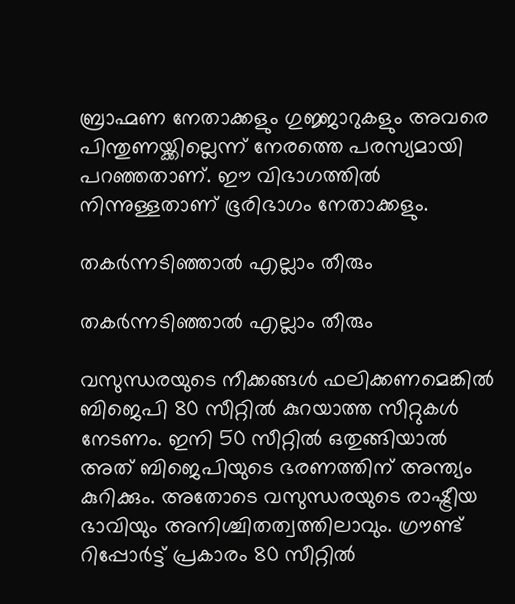ബ്രാഹ്മണ നേതാക്കളും ഗുജ്ജാറുകളും അവരെ പിന്തുണയ്ക്കില്ലെന്ന് നേരത്തെ പരസ്യമായി പറഞ്ഞതാണ്. ഈ വിഭാഗത്തില്‍ നിന്നുള്ളതാണ് ഭൂരിഭാഗം നേതാക്കളും.

തകര്‍ന്നടിഞ്ഞാല്‍ എല്ലാം തീരും

തകര്‍ന്നടിഞ്ഞാല്‍ എല്ലാം തീരും

വസുന്ധരയുടെ നീക്കങ്ങള്‍ ഫലിക്കണമെങ്കില്‍ ബിജെപി 80 സീറ്റില്‍ കുറയാത്ത സീറ്റുകള്‍ നേടണം. ഇനി 50 സീറ്റില്‍ ഒതുങ്ങിയാല്‍ അത് ബിജെപിയുടെ ഭരണത്തിന് അന്ത്യം കുറിക്കും. അതോടെ വസുന്ധരയുടെ രാഷ്ട്രീയ ഭാവിയും അനിശ്ചിതത്വത്തിലാവും. ഗ്രൗണ്ട് റിപ്പോര്‍ട്ട് പ്രകാരം 80 സീറ്റില്‍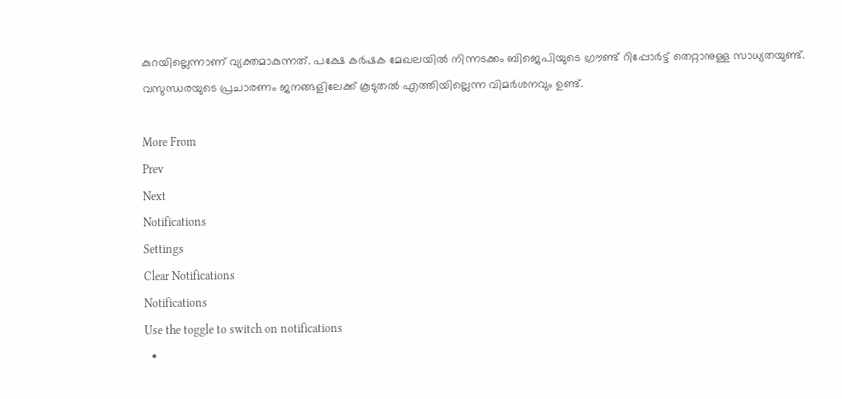കുറയില്ലെന്നാണ് വ്യക്തമാകുന്നത്. പക്ഷേ കര്‍ഷക മേഖലയില്‍ നിന്നടക്കം ബിജെപിയുടെ ഗ്രൗണ്ട് റിപ്പോര്‍ട്ട് തെറ്റാനുള്ള സാധ്യതയുണ്ട്. വസുന്ധരയുടെ പ്രചാരണം ജനങ്ങളിലേക്ക് കൂടുതല്‍ എത്തിയില്ലെന്ന വിമര്‍ശനവും ഉണ്ട്.

More From
Prev
Next
Notifications
Settings
Clear Notifications
Notifications
Use the toggle to switch on notifications
  •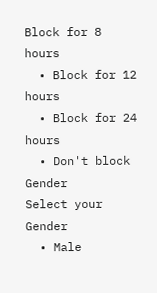Block for 8 hours
  • Block for 12 hours
  • Block for 24 hours
  • Don't block
Gender
Select your Gender
  • Male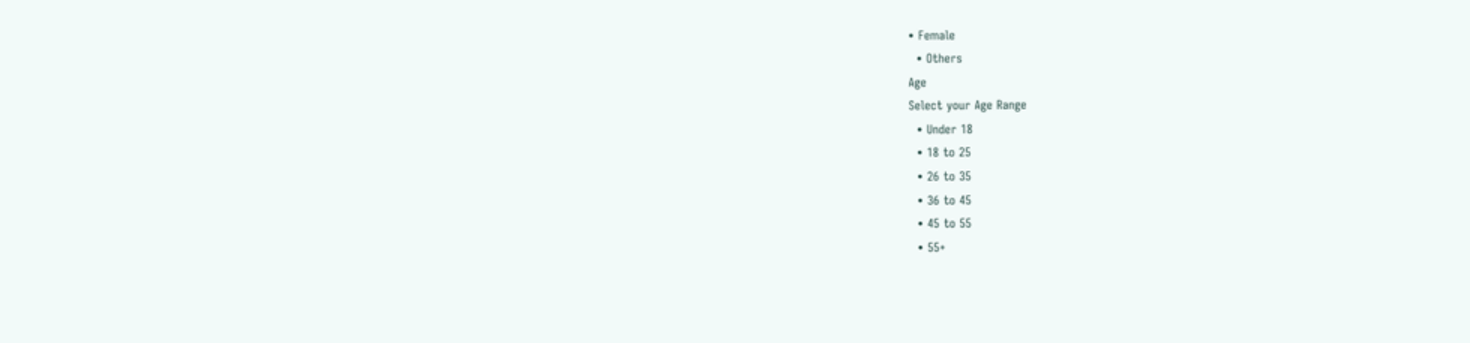• Female
  • Others
Age
Select your Age Range
  • Under 18
  • 18 to 25
  • 26 to 35
  • 36 to 45
  • 45 to 55
  • 55+